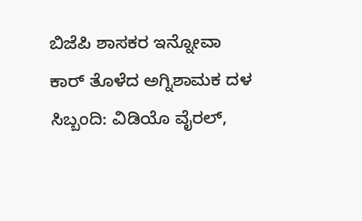ಬಿಜೆಪಿ ಶಾಸಕರ ಇನ್ನೋವಾ ಕಾರ್ ತೊಳೆದ ಅಗ್ನಿಶಾಮಕ ದಳ ಸಿಬ್ಬಂದಿ: ವಿಡಿಯೊ ವೈರಲ್,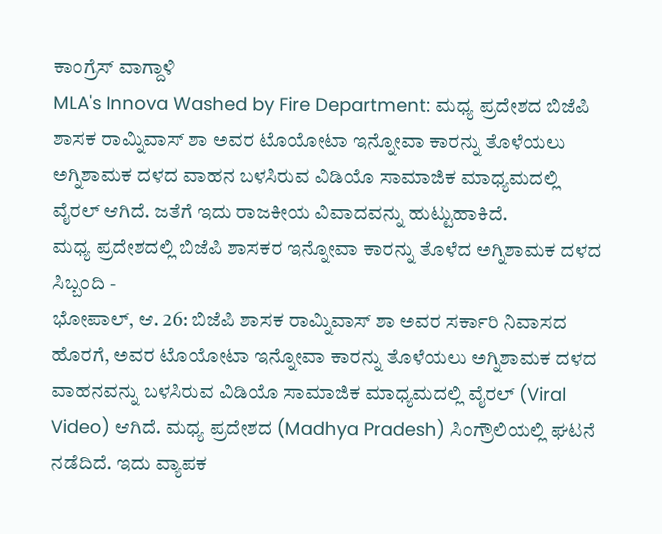ಕಾಂಗ್ರೆಸ್ ವಾಗ್ದಾಳಿ
MLA's Innova Washed by Fire Department: ಮಧ್ಯ ಪ್ರದೇಶದ ಬಿಜೆಪಿ ಶಾಸಕ ರಾಮ್ನಿವಾಸ್ ಶಾ ಅವರ ಟೊಯೋಟಾ ಇನ್ನೋವಾ ಕಾರನ್ನು ತೊಳೆಯಲು ಅಗ್ನಿಶಾಮಕ ದಳದ ವಾಹನ ಬಳಸಿರುವ ವಿಡಿಯೊ ಸಾಮಾಜಿಕ ಮಾಧ್ಯಮದಲ್ಲಿ ವೈರಲ್ ಆಗಿದೆ. ಜತೆಗೆ ಇದು ರಾಜಕೀಯ ವಿವಾದವನ್ನು ಹುಟ್ಟುಹಾಕಿದೆ.
ಮಧ್ಯ ಪ್ರದೇಶದಲ್ಲಿ ಬಿಜೆಪಿ ಶಾಸಕರ ಇನ್ನೋವಾ ಕಾರನ್ನು ತೊಳೆದ ಅಗ್ನಿಶಾಮಕ ದಳದ ಸಿಬ್ಬಂದಿ -
ಭೋಪಾಲ್, ಆ. 26: ಬಿಜೆಪಿ ಶಾಸಕ ರಾಮ್ನಿವಾಸ್ ಶಾ ಅವರ ಸರ್ಕಾರಿ ನಿವಾಸದ ಹೊರಗೆ, ಅವರ ಟೊಯೋಟಾ ಇನ್ನೋವಾ ಕಾರನ್ನು ತೊಳೆಯಲು ಅಗ್ನಿಶಾಮಕ ದಳದ ವಾಹನವನ್ನು ಬಳಸಿರುವ ವಿಡಿಯೊ ಸಾಮಾಜಿಕ ಮಾಧ್ಯಮದಲ್ಲಿ ವೈರಲ್ (Viral Video) ಆಗಿದೆ. ಮಧ್ಯ ಪ್ರದೇಶದ (Madhya Pradesh) ಸಿಂಗ್ರೌಲಿಯಲ್ಲಿ ಘಟನೆ ನಡೆದಿದೆ. ಇದು ವ್ಯಾಪಕ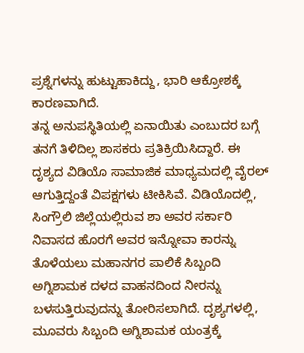ಪ್ರಶ್ನೆಗಳನ್ನು ಹುಟ್ಟುಹಾಕಿದ್ದು, ಭಾರಿ ಆಕ್ರೋಶಕ್ಕೆ ಕಾರಣವಾಗಿದೆ.
ತನ್ನ ಅನುಪಸ್ಥಿತಿಯಲ್ಲಿ ಏನಾಯಿತು ಎಂಬುದರ ಬಗ್ಗೆ ತನಗೆ ತಿಳಿದಿಲ್ಲ ಶಾಸಕರು ಪ್ರತಿಕ್ರಿಯಿಸಿದ್ದಾರೆ. ಈ ದೃಶ್ಯದ ವಿಡಿಯೊ ಸಾಮಾಜಿಕ ಮಾಧ್ಯಮದಲ್ಲಿ ವೈರಲ್ ಆಗುತ್ತಿದ್ದಂತೆ ವಿಪಕ್ಷಗಳು ಟೀಕಿಸಿವೆ. ವಿಡಿಯೊದಲ್ಲಿ, ಸಿಂಗ್ರೌಲಿ ಜಿಲ್ಲೆಯಲ್ಲಿರುವ ಶಾ ಅವರ ಸರ್ಕಾರಿ ನಿವಾಸದ ಹೊರಗೆ ಅವರ ಇನ್ನೋವಾ ಕಾರನ್ನು ತೊಳೆಯಲು ಮಹಾನಗರ ಪಾಲಿಕೆ ಸಿಬ್ಬಂದಿ ಅಗ್ನಿಶಾಮಕ ದಳದ ವಾಹನದಿಂದ ನೀರನ್ನು ಬಳಸುತ್ತಿರುವುದನ್ನು ತೋರಿಸಲಾಗಿದೆ. ದೃಶ್ಯಗಳಲ್ಲಿ, ಮೂವರು ಸಿಬ್ಬಂದಿ ಅಗ್ನಿಶಾಮಕ ಯಂತ್ರಕ್ಕೆ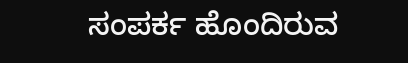ಸಂಪರ್ಕ ಹೊಂದಿರುವ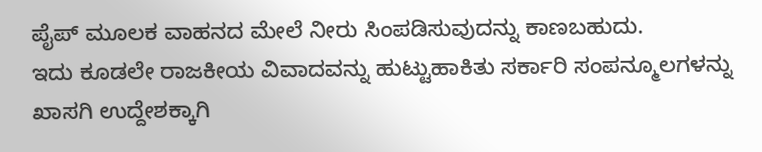ಪೈಪ್ ಮೂಲಕ ವಾಹನದ ಮೇಲೆ ನೀರು ಸಿಂಪಡಿಸುವುದನ್ನು ಕಾಣಬಹುದು.
ಇದು ಕೂಡಲೇ ರಾಜಕೀಯ ವಿವಾದವನ್ನು ಹುಟ್ಟುಹಾಕಿತು ಸರ್ಕಾರಿ ಸಂಪನ್ಮೂಲಗಳನ್ನು ಖಾಸಗಿ ಉದ್ದೇಶಕ್ಕಾಗಿ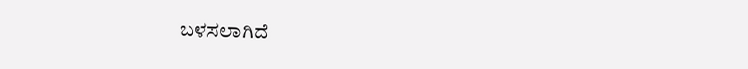ಬಳಸಲಾಗಿದೆ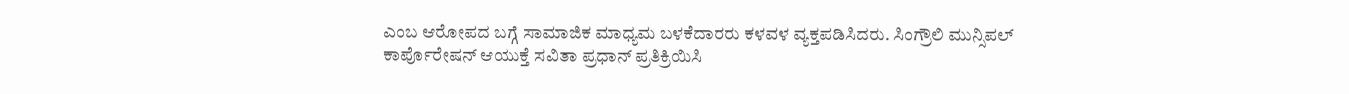ಎಂಬ ಆರೋಪದ ಬಗ್ಗೆ ಸಾಮಾಜಿಕ ಮಾಧ್ಯಮ ಬಳಕೆದಾರರು ಕಳವಳ ವ್ಯಕ್ತಪಡಿಸಿದರು. ಸಿಂಗ್ರೌಲಿ ಮುನ್ಸಿಪಲ್ ಕಾರ್ಪೊರೇಷನ್ ಆಯುಕ್ತೆ ಸವಿತಾ ಪ್ರಧಾನ್ ಪ್ರತಿಕ್ರಿಯಿಸಿ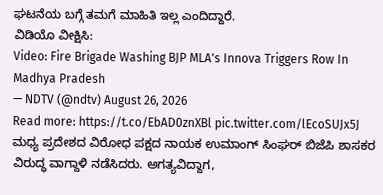ಘಟನೆಯ ಬಗ್ಗೆ ತಮಗೆ ಮಾಹಿತಿ ಇಲ್ಲ ಎಂದಿದ್ದಾರೆ.
ವಿಡಿಯೊ ವೀಕ್ಷಿಸಿ:
Video: Fire Brigade Washing BJP MLA's Innova Triggers Row In Madhya Pradesh
— NDTV (@ndtv) August 26, 2026
Read more: https://t.co/EbAD0znXBl pic.twitter.com/lEcoSUJx5J
ಮಧ್ಯ ಪ್ರದೇಶದ ವಿರೋಧ ಪಕ್ಷದ ನಾಯಕ ಉಮಾಂಗ್ ಸಿಂಘರ್ ಬಿಜೆಪಿ ಶಾಸಕರ ವಿರುದ್ಧ ವಾಗ್ದಾಳಿ ನಡೆಸಿದರು. ಅಗತ್ಯವಿದ್ದಾಗ,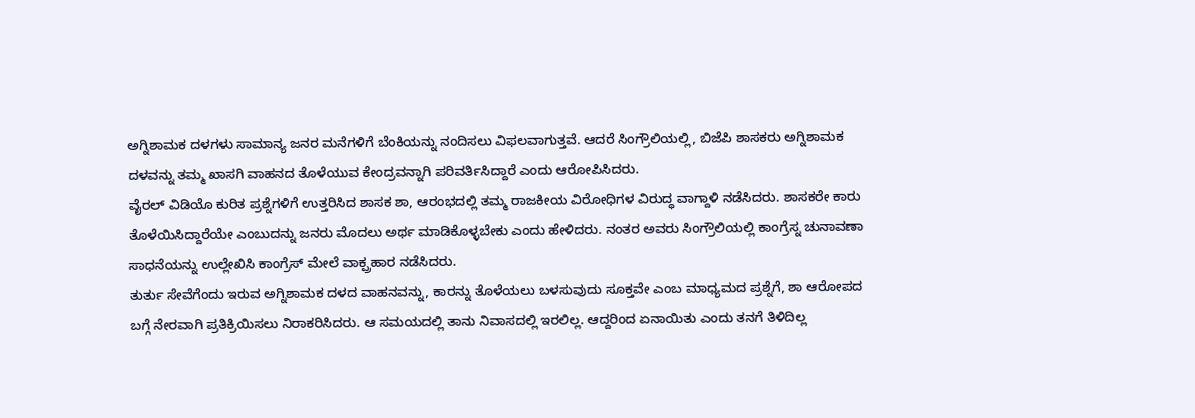ಅಗ್ನಿಶಾಮಕ ದಳಗಳು ಸಾಮಾನ್ಯ ಜನರ ಮನೆಗಳಿಗೆ ಬೆಂಕಿಯನ್ನು ನಂದಿಸಲು ವಿಫಲವಾಗುತ್ತವೆ. ಆದರೆ ಸಿಂಗ್ರೌಲಿಯಲ್ಲಿ, ಬಿಜೆಪಿ ಶಾಸಕರು ಅಗ್ನಿಶಾಮಕ ದಳವನ್ನು ತಮ್ಮ ಖಾಸಗಿ ವಾಹನದ ತೊಳೆಯುವ ಕೇಂದ್ರವನ್ನಾಗಿ ಪರಿವರ್ತಿಸಿದ್ದಾರೆ ಎಂದು ಆರೋಪಿಸಿದರು.
ವೈರಲ್ ವಿಡಿಯೊ ಕುರಿತ ಪ್ರಶ್ನೆಗಳಿಗೆ ಉತ್ತರಿಸಿದ ಶಾಸಕ ಶಾ, ಆರಂಭದಲ್ಲಿ ತಮ್ಮ ರಾಜಕೀಯ ವಿರೋಧಿಗಳ ವಿರುದ್ಧ ವಾಗ್ದಾಳಿ ನಡೆಸಿದರು. ಶಾಸಕರೇ ಕಾರು ತೊಳೆಯಿಸಿದ್ದಾರೆಯೇ ಎಂಬುದನ್ನು ಜನರು ಮೊದಲು ಅರ್ಥ ಮಾಡಿಕೊಳ್ಳಬೇಕು ಎಂದು ಹೇಳಿದರು. ನಂತರ ಅವರು ಸಿಂಗ್ರೌಲಿಯಲ್ಲಿ ಕಾಂಗ್ರೆಸ್ನ ಚುನಾವಣಾ ಸಾಧನೆಯನ್ನು ಉಲ್ಲೇಖಿಸಿ ಕಾಂಗ್ರೆಸ್ ಮೇಲೆ ವಾಕ್ಪ್ರಹಾರ ನಡೆಸಿದರು.
ತುರ್ತು ಸೇವೆಗೆಂದು ಇರುವ ಅಗ್ನಿಶಾಮಕ ದಳದ ವಾಹನವನ್ನು, ಕಾರನ್ನು ತೊಳೆಯಲು ಬಳಸುವುದು ಸೂಕ್ತವೇ ಎಂಬ ಮಾಧ್ಯಮದ ಪ್ರಶ್ನೆಗೆ, ಶಾ ಆರೋಪದ ಬಗ್ಗೆ ನೇರವಾಗಿ ಪ್ರತಿಕ್ರಿಯಿಸಲು ನಿರಾಕರಿಸಿದರು. ಆ ಸಮಯದಲ್ಲಿ ತಾನು ನಿವಾಸದಲ್ಲಿ ಇರಲಿಲ್ಲ. ಆದ್ದರಿಂದ ಏನಾಯಿತು ಎಂದು ತನಗೆ ತಿಳಿದಿಲ್ಲ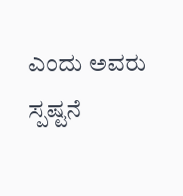ಎಂದು ಅವರು ಸ್ಪಷ್ಟನೆ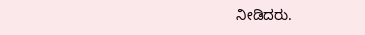ನೀಡಿದರು.